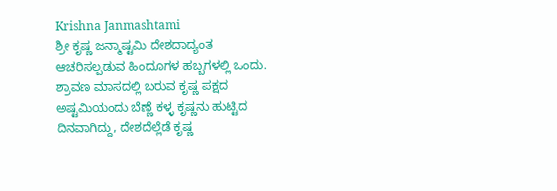Krishna Janmashtami
ಶ್ರೀ ಕೃಷ್ಣ ಜನ್ಮಾಷ್ಟಮಿ ದೇಶದಾದ್ಯಂತ ಆಚರಿಸಲ್ಪಡುವ ಹಿಂದೂಗಳ ಹಬ್ಬಗಳಲ್ಲಿ ಒಂದು. ಶ್ರಾವಣ ಮಾಸದಲ್ಲಿ ಬರುವ ಕೃಷ್ಣ ಪಕ್ಷದ ಅಷ್ಟಮಿಯಂದು ಬೆಣ್ಣೆ ಕಳ್ಳ ಕೃಷ್ಣನು ಹುಟ್ಟಿದ ದಿನವಾಗಿದ್ದು, ದೇಶದೆಲ್ಲೆಡೆ ಕೃಷ್ಣ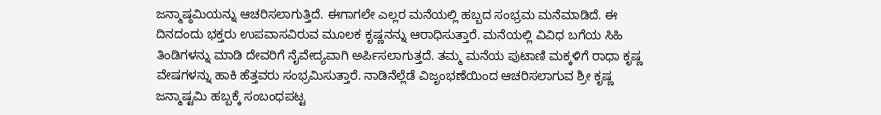ಜನ್ಮಾಷ್ಠಮಿಯನ್ನು ಆಚರಿಸಲಾಗುತ್ತಿದೆ. ಈಗಾಗಲೇ ಎಲ್ಲರ ಮನೆಯಲ್ಲಿ ಹಬ್ಬದ ಸಂಭ್ರಮ ಮನೆಮಾಡಿದೆ. ಈ ದಿನದಂದು ಭಕ್ತರು ಉಪವಾಸವಿರುವ ಮೂಲಕ ಕೃಷ್ಣನನ್ನು ಆರಾಧಿಸುತ್ತಾರೆ. ಮನೆಯಲ್ಲಿ ವಿವಿಧ ಬಗೆಯ ಸಿಹಿ ತಿಂಡಿಗಳನ್ನು ಮಾಡಿ ದೇವರಿಗೆ ನೈವೇದ್ಯವಾಗಿ ಅರ್ಪಿಸಲಾಗುತ್ತದೆ. ತಮ್ಮ ಮನೆಯ ಪುಟಾಣಿ ಮಕ್ಕಳಿಗೆ ರಾಧಾ ಕೃಷ್ಣ ವೇಷಗಳನ್ನು ಹಾಕಿ ಹೆತ್ತವರು ಸಂಭ್ರಮಿಸುತ್ತಾರೆ. ನಾಡಿನೆಲ್ಲೆಡೆ ವಿಜೃಂಭಣೆಯಿಂದ ಆಚರಿಸಲಾಗುವ ಶ್ರೀ ಕೃಷ್ಣ ಜನ್ಮಾಷ್ಟಮಿ ಹಬ್ಬಕ್ಕೆ ಸಂಬಂಧಪಟ್ಟ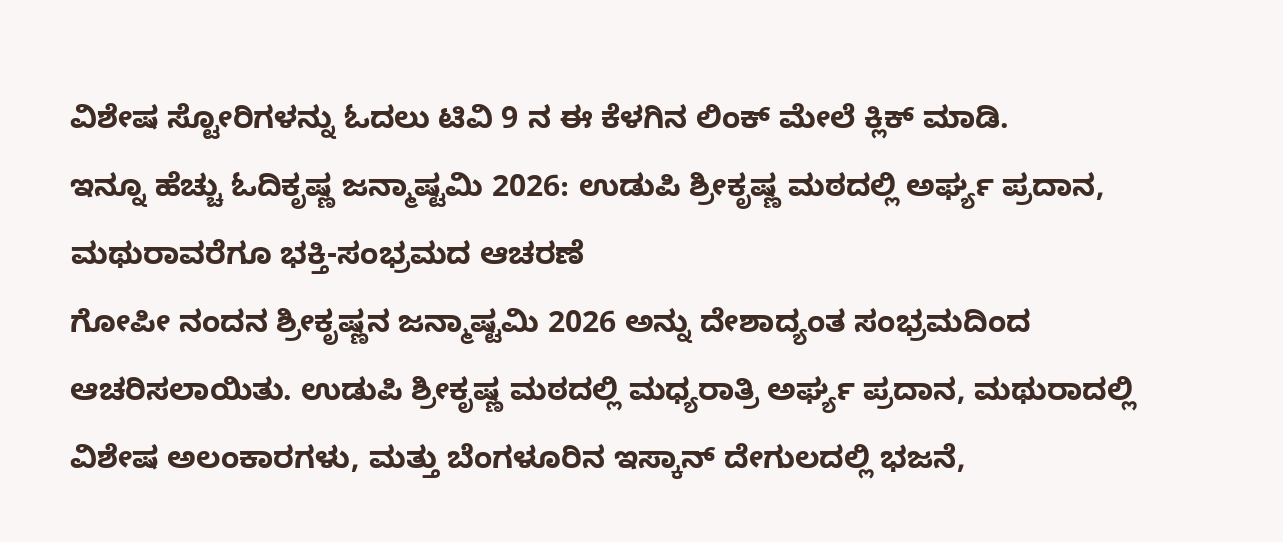ವಿಶೇಷ ಸ್ಟೋರಿಗಳನ್ನು ಓದಲು ಟಿವಿ 9 ನ ಈ ಕೆಳಗಿನ ಲಿಂಕ್ ಮೇಲೆ ಕ್ಲಿಕ್ ಮಾಡಿ.
ಇನ್ನೂ ಹೆಚ್ಚು ಓದಿಕೃಷ್ಣ ಜನ್ಮಾಷ್ಟಮಿ 2026: ಉಡುಪಿ ಶ್ರೀಕೃಷ್ಣ ಮಠದಲ್ಲಿ ಅರ್ಘ್ಯ ಪ್ರದಾನ, ಮಥುರಾವರೆಗೂ ಭಕ್ತಿ-ಸಂಭ್ರಮದ ಆಚರಣೆ
ಗೋಪೀ ನಂದನ ಶ್ರೀಕೃಷ್ಣನ ಜನ್ಮಾಷ್ಟಮಿ 2026 ಅನ್ನು ದೇಶಾದ್ಯಂತ ಸಂಭ್ರಮದಿಂದ ಆಚರಿಸಲಾಯಿತು. ಉಡುಪಿ ಶ್ರೀಕೃಷ್ಣ ಮಠದಲ್ಲಿ ಮಧ್ಯರಾತ್ರಿ ಅರ್ಘ್ಯ ಪ್ರದಾನ, ಮಥುರಾದಲ್ಲಿ ವಿಶೇಷ ಅಲಂಕಾರಗಳು, ಮತ್ತು ಬೆಂಗಳೂರಿನ ಇಸ್ಕಾನ್ ದೇಗುಲದಲ್ಲಿ ಭಜನೆ,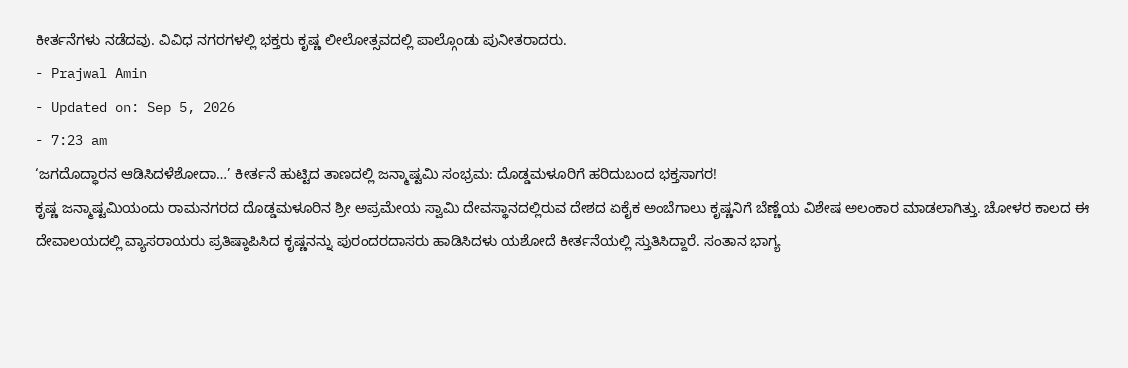ಕೀರ್ತನೆಗಳು ನಡೆದವು. ವಿವಿಧ ನಗರಗಳಲ್ಲಿ ಭಕ್ತರು ಕೃಷ್ಣ ಲೀಲೋತ್ಸವದಲ್ಲಿ ಪಾಲ್ಗೊಂಡು ಪುನೀತರಾದರು.
- Prajwal Amin
- Updated on: Sep 5, 2026
- 7:23 am
‘ಜಗದೊದ್ಧಾರನ ಆಡಿಸಿದಳೆಶೋದಾ…’ ಕೀರ್ತನೆ ಹುಟ್ಟಿದ ತಾಣದಲ್ಲಿ ಜನ್ಮಾಷ್ಟಮಿ ಸಂಭ್ರಮ: ದೊಡ್ಡಮಳೂರಿಗೆ ಹರಿದುಬಂದ ಭಕ್ತಸಾಗರ!
ಕೃಷ್ಣ ಜನ್ಮಾಷ್ಟಮಿಯಂದು ರಾಮನಗರದ ದೊಡ್ಡಮಳೂರಿನ ಶ್ರೀ ಅಪ್ರಮೇಯ ಸ್ವಾಮಿ ದೇವಸ್ಥಾನದಲ್ಲಿರುವ ದೇಶದ ಏಕೈಕ ಅಂಬೆಗಾಲು ಕೃಷ್ಣನಿಗೆ ಬೆಣ್ಣೆಯ ವಿಶೇಷ ಅಲಂಕಾರ ಮಾಡಲಾಗಿತ್ತು. ಚೋಳರ ಕಾಲದ ಈ ದೇವಾಲಯದಲ್ಲಿ ವ್ಯಾಸರಾಯರು ಪ್ರತಿಷ್ಠಾಪಿಸಿದ ಕೃಷ್ಣನನ್ನು ಪುರಂದರದಾಸರು ಹಾಡಿಸಿದಳು ಯಶೋದೆ ಕೀರ್ತನೆಯಲ್ಲಿ ಸ್ತುತಿಸಿದ್ದಾರೆ. ಸಂತಾನ ಭಾಗ್ಯ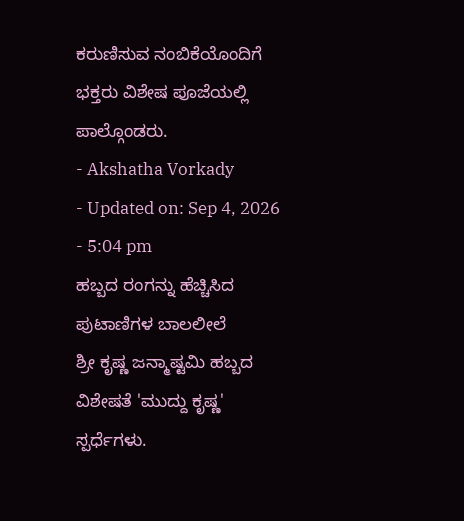ಕರುಣಿಸುವ ನಂಬಿಕೆಯೊಂದಿಗೆ ಭಕ್ತರು ವಿಶೇಷ ಪೂಜೆಯಲ್ಲಿ ಪಾಲ್ಗೊಂಡರು.
- Akshatha Vorkady
- Updated on: Sep 4, 2026
- 5:04 pm
ಹಬ್ಬದ ರಂಗನ್ನು ಹೆಚ್ಚಿಸಿದ ಪುಟಾಣಿಗಳ ಬಾಲಲೀಲೆ
ಶ್ರೀ ಕೃಷ್ಣ ಜನ್ಮಾಷ್ಟಮಿ ಹಬ್ಬದ ವಿಶೇಷತೆ 'ಮುದ್ದು ಕೃಷ್ಣ' ಸ್ಪರ್ಧೆಗಳು.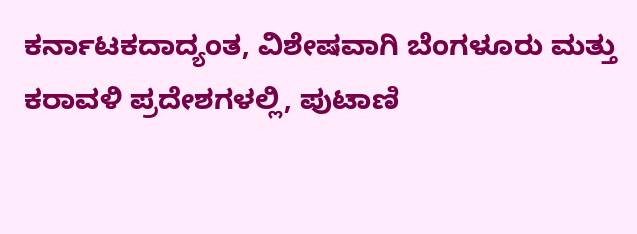ಕರ್ನಾಟಕದಾದ್ಯಂತ, ವಿಶೇಷವಾಗಿ ಬೆಂಗಳೂರು ಮತ್ತು ಕರಾವಳಿ ಪ್ರದೇಶಗಳಲ್ಲಿ, ಪುಟಾಣಿ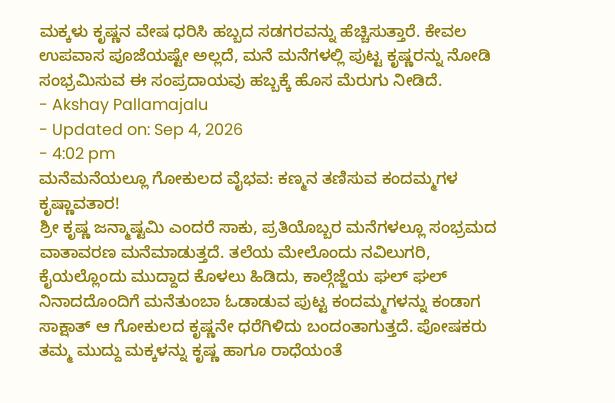ಮಕ್ಕಳು ಕೃಷ್ಣನ ವೇಷ ಧರಿಸಿ ಹಬ್ಬದ ಸಡಗರವನ್ನು ಹೆಚ್ಚಿಸುತ್ತಾರೆ. ಕೇವಲ ಉಪವಾಸ ಪೂಜೆಯಷ್ಟೇ ಅಲ್ಲದೆ, ಮನೆ ಮನೆಗಳಲ್ಲಿ ಪುಟ್ಟ ಕೃಷ್ಣರನ್ನು ನೋಡಿ ಸಂಭ್ರಮಿಸುವ ಈ ಸಂಪ್ರದಾಯವು ಹಬ್ಬಕ್ಕೆ ಹೊಸ ಮೆರುಗು ನೀಡಿದೆ.
- Akshay Pallamajalu
- Updated on: Sep 4, 2026
- 4:02 pm
ಮನೆಮನೆಯಲ್ಲೂ ಗೋಕುಲದ ವೈಭವ: ಕಣ್ಮನ ತಣಿಸುವ ಕಂದಮ್ಮಗಳ ಕೃಷ್ಣಾವತಾರ!
ಶ್ರೀ ಕೃಷ್ಣ ಜನ್ಮಾಷ್ಟಮಿ ಎಂದರೆ ಸಾಕು, ಪ್ರತಿಯೊಬ್ಬರ ಮನೆಗಳಲ್ಲೂ ಸಂಭ್ರಮದ ವಾತಾವರಣ ಮನೆಮಾಡುತ್ತದೆ. ತಲೆಯ ಮೇಲೊಂದು ನವಿಲುಗರಿ, ಕೈಯಲ್ಲೊಂದು ಮುದ್ದಾದ ಕೊಳಲು ಹಿಡಿದು, ಕಾಲ್ಗೆಜ್ಜೆಯ ಘಲ್ ಘಲ್ ನಿನಾದದೊಂದಿಗೆ ಮನೆತುಂಬಾ ಓಡಾಡುವ ಪುಟ್ಟ ಕಂದಮ್ಮಗಳನ್ನು ಕಂಡಾಗ ಸಾಕ್ಷಾತ್ ಆ ಗೋಕುಲದ ಕೃಷ್ಣನೇ ಧರೆಗಿಳಿದು ಬಂದಂತಾಗುತ್ತದೆ. ಪೋಷಕರು ತಮ್ಮ ಮುದ್ದು ಮಕ್ಕಳನ್ನು ಕೃಷ್ಣ ಹಾಗೂ ರಾಧೆಯಂತೆ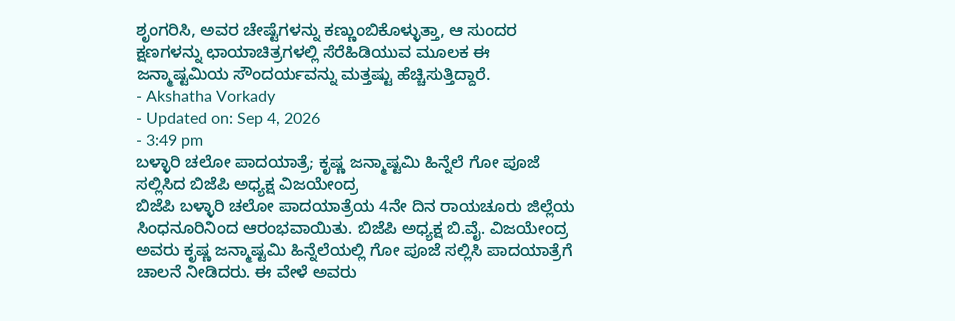ಶೃಂಗರಿಸಿ, ಅವರ ಚೇಷ್ಟೆಗಳನ್ನು ಕಣ್ಣುಂಬಿಕೊಳ್ಳುತ್ತಾ, ಆ ಸುಂದರ ಕ್ಷಣಗಳನ್ನು ಛಾಯಾಚಿತ್ರಗಳಲ್ಲಿ ಸೆರೆಹಿಡಿಯುವ ಮೂಲಕ ಈ ಜನ್ಮಾಷ್ಟಮಿಯ ಸೌಂದರ್ಯವನ್ನು ಮತ್ತಷ್ಟು ಹೆಚ್ಚಿಸುತ್ತಿದ್ದಾರೆ.
- Akshatha Vorkady
- Updated on: Sep 4, 2026
- 3:49 pm
ಬಳ್ಳಾರಿ ಚಲೋ ಪಾದಯಾತ್ರೆ; ಕೃಷ್ಣ ಜನ್ಮಾಷ್ಟಮಿ ಹಿನ್ನೆಲೆ ಗೋ ಪೂಜೆ ಸಲ್ಲಿಸಿದ ಬಿಜೆಪಿ ಅಧ್ಯಕ್ಷ ವಿಜಯೇಂದ್ರ
ಬಿಜೆಪಿ ಬಳ್ಳಾರಿ ಚಲೋ ಪಾದಯಾತ್ರೆಯ 4ನೇ ದಿನ ರಾಯಚೂರು ಜಿಲ್ಲೆಯ ಸಿಂಧನೂರಿನಿಂದ ಆರಂಭವಾಯಿತು. ಬಿಜೆಪಿ ಅಧ್ಯಕ್ಷ ಬಿ.ವೈ. ವಿಜಯೇಂದ್ರ ಅವರು ಕೃಷ್ಣ ಜನ್ಮಾಷ್ಟಮಿ ಹಿನ್ನೆಲೆಯಲ್ಲಿ ಗೋ ಪೂಜೆ ಸಲ್ಲಿಸಿ ಪಾದಯಾತ್ರೆಗೆ ಚಾಲನೆ ನೀಡಿದರು. ಈ ವೇಳೆ ಅವರು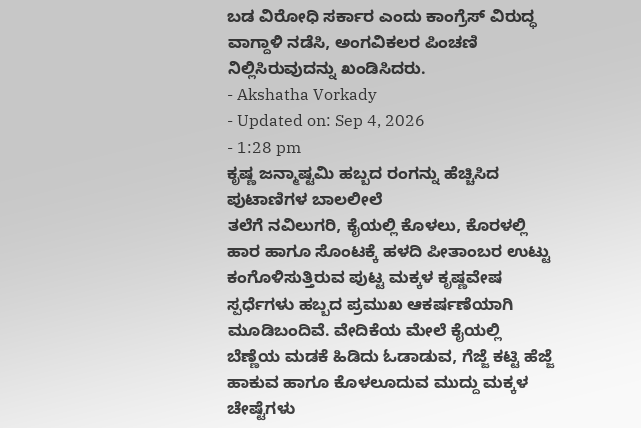ಬಡ ವಿರೋಧಿ ಸರ್ಕಾರ ಎಂದು ಕಾಂಗ್ರೆಸ್ ವಿರುದ್ಧ ವಾಗ್ದಾಳಿ ನಡೆಸಿ, ಅಂಗವಿಕಲರ ಪಿಂಚಣಿ ನಿಲ್ಲಿಸಿರುವುದನ್ನು ಖಂಡಿಸಿದರು.
- Akshatha Vorkady
- Updated on: Sep 4, 2026
- 1:28 pm
ಕೃಷ್ಣ ಜನ್ಮಾಷ್ಟಮಿ ಹಬ್ಬದ ರಂಗನ್ನು ಹೆಚ್ಚಿಸಿದ ಪುಟಾಣಿಗಳ ಬಾಲಲೀಲೆ
ತಲೆಗೆ ನವಿಲುಗರಿ, ಕೈಯಲ್ಲಿ ಕೊಳಲು, ಕೊರಳಲ್ಲಿ ಹಾರ ಹಾಗೂ ಸೊಂಟಕ್ಕೆ ಹಳದಿ ಪೀತಾಂಬರ ಉಟ್ಟು ಕಂಗೊಳಿಸುತ್ತಿರುವ ಪುಟ್ಟ ಮಕ್ಕಳ ಕೃಷ್ಣವೇಷ ಸ್ಪರ್ಧೆಗಳು ಹಬ್ಬದ ಪ್ರಮುಖ ಆಕರ್ಷಣೆಯಾಗಿ ಮೂಡಿಬಂದಿವೆ. ವೇದಿಕೆಯ ಮೇಲೆ ಕೈಯಲ್ಲಿ ಬೆಣ್ಣೆಯ ಮಡಕೆ ಹಿಡಿದು ಓಡಾಡುವ, ಗೆಜ್ಜೆ ಕಟ್ಟಿ ಹೆಜ್ಜೆ ಹಾಕುವ ಹಾಗೂ ಕೊಳಲೂದುವ ಮುದ್ದು ಮಕ್ಕಳ ಚೇಷ್ಟೆಗಳು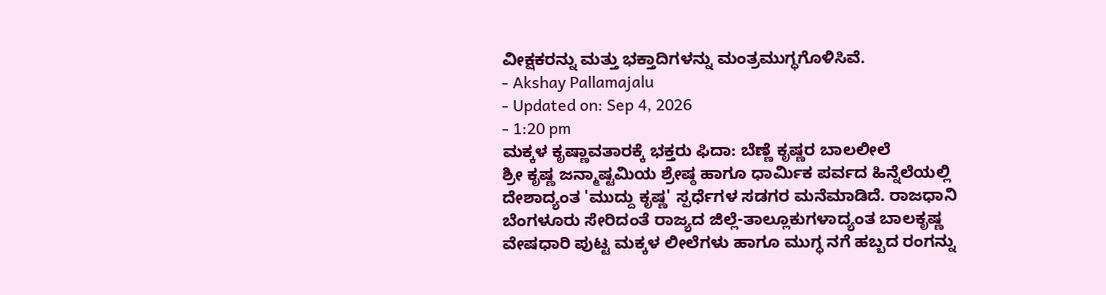ವೀಕ್ಷಕರನ್ನು ಮತ್ತು ಭಕ್ತಾದಿಗಳನ್ನು ಮಂತ್ರಮುಗ್ಧಗೊಳಿಸಿವೆ.
- Akshay Pallamajalu
- Updated on: Sep 4, 2026
- 1:20 pm
ಮಕ್ಕಳ ಕೃಷ್ಣಾವತಾರಕ್ಕೆ ಭಕ್ತರು ಫಿದಾ: ಬೆಣ್ಣೆ ಕೃಷ್ಣರ ಬಾಲಲೀಲೆ
ಶ್ರೀ ಕೃಷ್ಣ ಜನ್ಮಾಷ್ಟಮಿಯ ಶ್ರೇಷ್ಠ ಹಾಗೂ ಧಾರ್ಮಿಕ ಪರ್ವದ ಹಿನ್ನೆಲೆಯಲ್ಲಿ ದೇಶಾದ್ಯಂತ 'ಮುದ್ದು ಕೃಷ್ಣ' ಸ್ಪರ್ಧೆಗಳ ಸಡಗರ ಮನೆಮಾಡಿದೆ. ರಾಜಧಾನಿ ಬೆಂಗಳೂರು ಸೇರಿದಂತೆ ರಾಜ್ಯದ ಜಿಲ್ಲೆ-ತಾಲ್ಲೂಕುಗಳಾದ್ಯಂತ ಬಾಲಕೃಷ್ಣ ವೇಷಧಾರಿ ಪುಟ್ಟ ಮಕ್ಕಳ ಲೀಲೆಗಳು ಹಾಗೂ ಮುಗ್ಧ ನಗೆ ಹಬ್ಬದ ರಂಗನ್ನು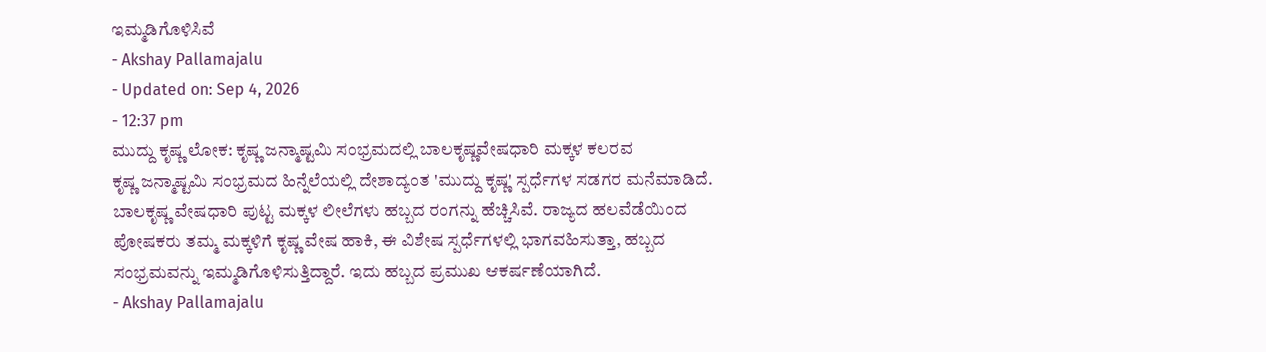ಇಮ್ಮಡಿಗೊಳಿಸಿವೆ
- Akshay Pallamajalu
- Updated on: Sep 4, 2026
- 12:37 pm
ಮುದ್ದು ಕೃಷ್ಣ ಲೋಕ: ಕೃಷ್ಣ ಜನ್ಮಾಷ್ಟಮಿ ಸಂಭ್ರಮದಲ್ಲಿ ಬಾಲಕೃಷ್ಣವೇಷಧಾರಿ ಮಕ್ಕಳ ಕಲರವ
ಕೃಷ್ಣ ಜನ್ಮಾಷ್ಟಮಿ ಸಂಭ್ರಮದ ಹಿನ್ನೆಲೆಯಲ್ಲಿ ದೇಶಾದ್ಯಂತ 'ಮುದ್ದು ಕೃಷ್ಣ' ಸ್ಪರ್ಧೆಗಳ ಸಡಗರ ಮನೆಮಾಡಿದೆ. ಬಾಲಕೃಷ್ಣ ವೇಷಧಾರಿ ಪುಟ್ಟ ಮಕ್ಕಳ ಲೀಲೆಗಳು ಹಬ್ಬದ ರಂಗನ್ನು ಹೆಚ್ಚಿಸಿವೆ. ರಾಜ್ಯದ ಹಲವೆಡೆಯಿಂದ ಪೋಷಕರು ತಮ್ಮ ಮಕ್ಕಳಿಗೆ ಕೃಷ್ಣ ವೇಷ ಹಾಕಿ, ಈ ವಿಶೇಷ ಸ್ಪರ್ಧೆಗಳಲ್ಲಿ ಭಾಗವಹಿಸುತ್ತಾ, ಹಬ್ಬದ ಸಂಭ್ರಮವನ್ನು ಇಮ್ಮಡಿಗೊಳಿಸುತ್ತಿದ್ದಾರೆ. ಇದು ಹಬ್ಬದ ಪ್ರಮುಖ ಆಕರ್ಷಣೆಯಾಗಿದೆ.
- Akshay Pallamajalu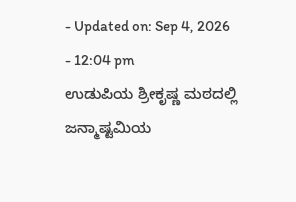- Updated on: Sep 4, 2026
- 12:04 pm
ಉಡುಪಿಯ ಶ್ರೀಕೃಷ್ಣ ಮಠದಲ್ಲಿ ಜನ್ಮಾಷ್ಟಮಿಯ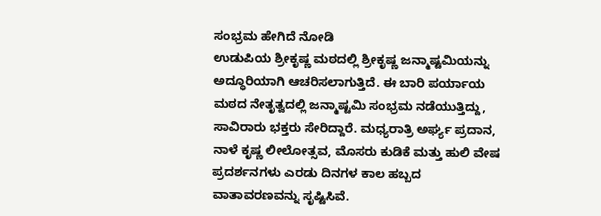ಸಂಭ್ರಮ ಹೇಗಿದೆ ನೋಡಿ
ಉಡುಪಿಯ ಶ್ರೀಕೃಷ್ಣ ಮಠದಲ್ಲಿ ಶ್ರೀಕೃಷ್ಣ ಜನ್ಮಾಷ್ಟಮಿಯನ್ನು ಅದ್ಧೂರಿಯಾಗಿ ಆಚರಿಸಲಾಗುತ್ತಿದೆ. ಈ ಬಾರಿ ಪರ್ಯಾಯ ಮಠದ ನೇತೃತ್ವದಲ್ಲಿ ಜನ್ಮಾಷ್ಟಮಿ ಸಂಭ್ರಮ ನಡೆಯುತ್ತಿದ್ದು, ಸಾವಿರಾರು ಭಕ್ತರು ಸೇರಿದ್ದಾರೆ. ಮಧ್ಯರಾತ್ರಿ ಅರ್ಘ್ಯ ಪ್ರದಾನ, ನಾಳೆ ಕೃಷ್ಣ ಲೀಲೋತ್ಸವ, ಮೊಸರು ಕುಡಿಕೆ ಮತ್ತು ಹುಲಿ ವೇಷ ಪ್ರದರ್ಶನಗಳು ಎರಡು ದಿನಗಳ ಕಾಲ ಹಬ್ಬದ ವಾತಾವರಣವನ್ನು ಸೃಷ್ಟಿಸಿವೆ.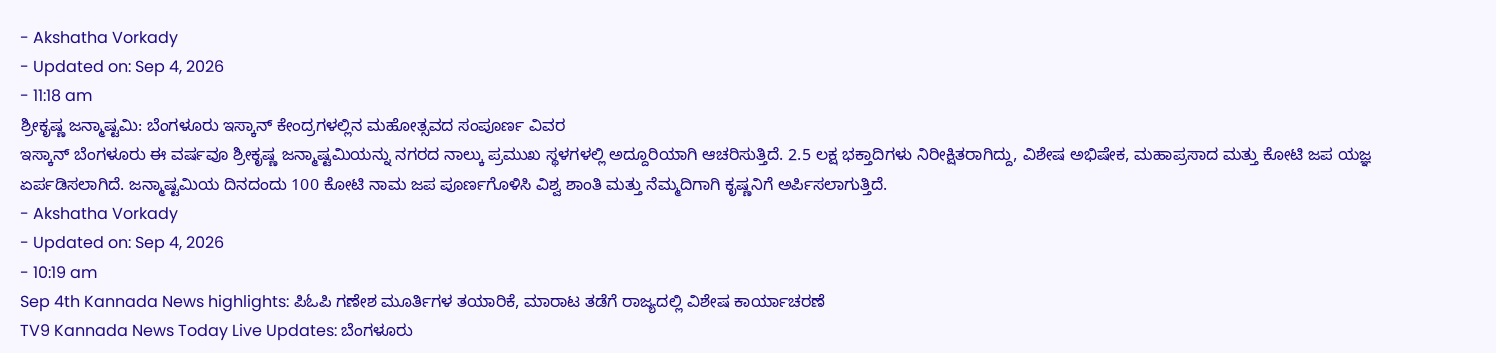- Akshatha Vorkady
- Updated on: Sep 4, 2026
- 11:18 am
ಶ್ರೀಕೃಷ್ಣ ಜನ್ಮಾಷ್ಟಮಿ: ಬೆಂಗಳೂರು ಇಸ್ಕಾನ್ ಕೇಂದ್ರಗಳಲ್ಲಿನ ಮಹೋತ್ಸವದ ಸಂಪೂರ್ಣ ವಿವರ
ಇಸ್ಕಾನ್ ಬೆಂಗಳೂರು ಈ ವರ್ಷವೂ ಶ್ರೀಕೃಷ್ಣ ಜನ್ಮಾಷ್ಟಮಿಯನ್ನು ನಗರದ ನಾಲ್ಕು ಪ್ರಮುಖ ಸ್ಥಳಗಳಲ್ಲಿ ಅದ್ದೂರಿಯಾಗಿ ಆಚರಿಸುತ್ತಿದೆ. 2.5 ಲಕ್ಷ ಭಕ್ತಾದಿಗಳು ನಿರೀಕ್ಷಿತರಾಗಿದ್ದು, ವಿಶೇಷ ಅಭಿಷೇಕ, ಮಹಾಪ್ರಸಾದ ಮತ್ತು ಕೋಟಿ ಜಪ ಯಜ್ಞ ಏರ್ಪಡಿಸಲಾಗಿದೆ. ಜನ್ಮಾಷ್ಟಮಿಯ ದಿನದಂದು 100 ಕೋಟಿ ನಾಮ ಜಪ ಪೂರ್ಣಗೊಳಿಸಿ ವಿಶ್ವ ಶಾಂತಿ ಮತ್ತು ನೆಮ್ಮದಿಗಾಗಿ ಕೃಷ್ಣನಿಗೆ ಅರ್ಪಿಸಲಾಗುತ್ತಿದೆ.
- Akshatha Vorkady
- Updated on: Sep 4, 2026
- 10:19 am
Sep 4th Kannada News highlights: ಪಿಓಪಿ ಗಣೇಶ ಮೂರ್ತಿಗಳ ತಯಾರಿಕೆ, ಮಾರಾಟ ತಡೆಗೆ ರಾಜ್ಯದಲ್ಲಿ ವಿಶೇಷ ಕಾರ್ಯಾಚರಣೆ
TV9 Kannada News Today Live Updates: ಬೆಂಗಳೂರು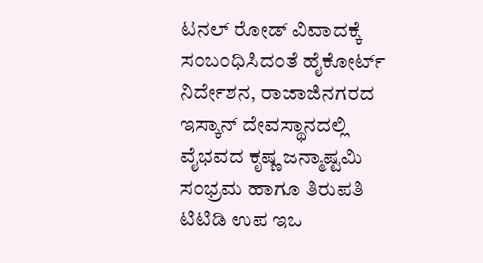ಟನಲ್ ರೋಡ್ ವಿವಾದಕ್ಕೆ ಸಂಬಂಧಿಸಿದಂತೆ ಹೈಕೋರ್ಟ್ ನಿರ್ದೇಶನ, ರಾಜಾಜಿನಗರದ ಇಸ್ಕಾನ್ ದೇವಸ್ಥಾನದಲ್ಲಿ ವೈಭವದ ಕೃಷ್ಣ ಜನ್ಮಾಷ್ಟಮಿ ಸಂಭ್ರಮ ಹಾಗೂ ತಿರುಪತಿ ಟಿಟಿಡಿ ಉಪ ಇಒ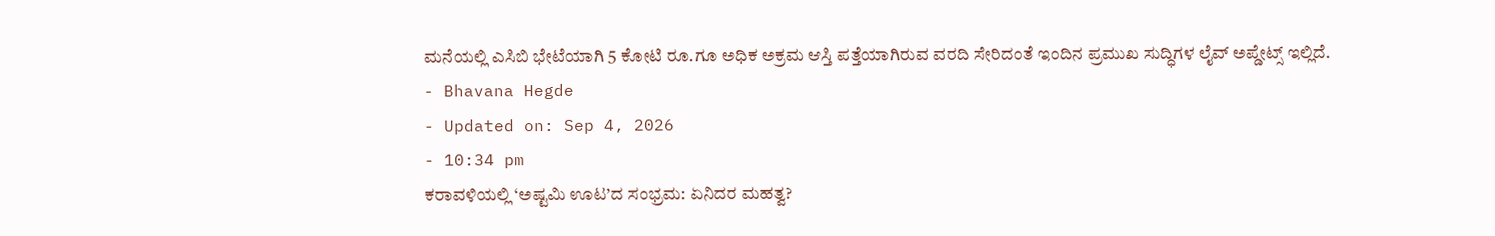ಮನೆಯಲ್ಲಿ ಎಸಿಬಿ ಭೇಟೆಯಾಗಿ 5 ಕೋಟಿ ರೂ.ಗೂ ಅಧಿಕ ಅಕ್ರಮ ಆಸ್ತಿ ಪತ್ತೆಯಾಗಿರುವ ವರದಿ ಸೇರಿದಂತೆ ಇಂದಿನ ಪ್ರಮುಖ ಸುದ್ಧಿಗಳ ಲೈವ್ ಅಪ್ಡೇಟ್ಸ್ ಇಲ್ಲಿದೆ.
- Bhavana Hegde
- Updated on: Sep 4, 2026
- 10:34 pm
ಕರಾವಳಿಯಲ್ಲಿ ‘ಅಷ್ಟಮಿ ಊಟ’ದ ಸಂಭ್ರಮ: ಏನಿದರ ಮಹತ್ವ?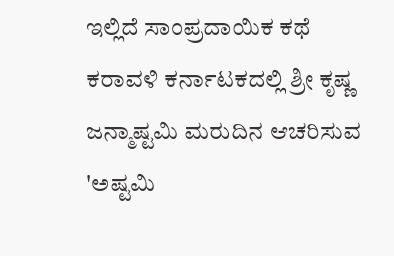ಇಲ್ಲಿದೆ ಸಾಂಪ್ರದಾಯಿಕ ಕಥೆ
ಕರಾವಳಿ ಕರ್ನಾಟಕದಲ್ಲಿ ಶ್ರೀ ಕೃಷ್ಣ ಜನ್ಮಾಷ್ಟಮಿ ಮರುದಿನ ಆಚರಿಸುವ 'ಅಷ್ಟಮಿ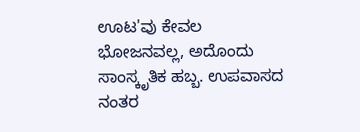ಊಟ'ವು ಕೇವಲ ಭೋಜನವಲ್ಲ, ಅದೊಂದು ಸಾಂಸ್ಕೃತಿಕ ಹಬ್ಬ. ಉಪವಾಸದ ನಂತರ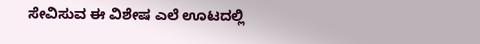ಸೇವಿಸುವ ಈ ವಿಶೇಷ ಎಲೆ ಊಟದಲ್ಲಿ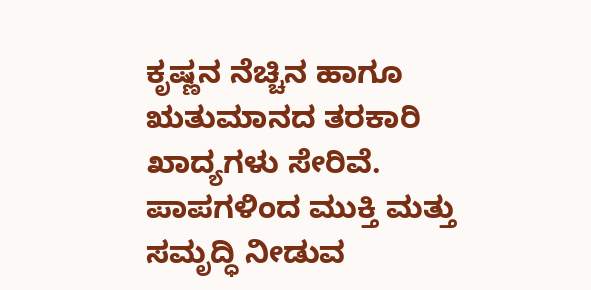ಕೃಷ್ಣನ ನೆಚ್ಚಿನ ಹಾಗೂ ಋತುಮಾನದ ತರಕಾರಿ ಖಾದ್ಯಗಳು ಸೇರಿವೆ. ಪಾಪಗಳಿಂದ ಮುಕ್ತಿ ಮತ್ತು ಸಮೃದ್ಧಿ ನೀಡುವ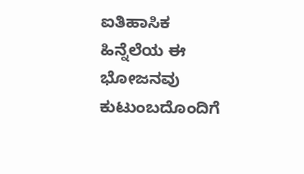ಐತಿಹಾಸಿಕ ಹಿನ್ನೆಲೆಯ ಈ ಭೋಜನವು ಕುಟುಂಬದೊಂದಿಗೆ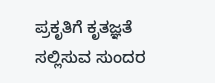ಪ್ರಕೃತಿಗೆ ಕೃತಜ್ಞತೆ ಸಲ್ಲಿಸುವ ಸುಂದರ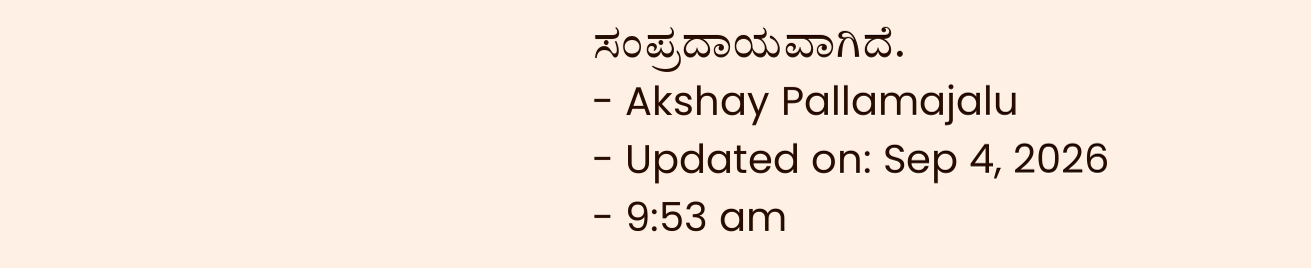ಸಂಪ್ರದಾಯವಾಗಿದೆ.
- Akshay Pallamajalu
- Updated on: Sep 4, 2026
- 9:53 am